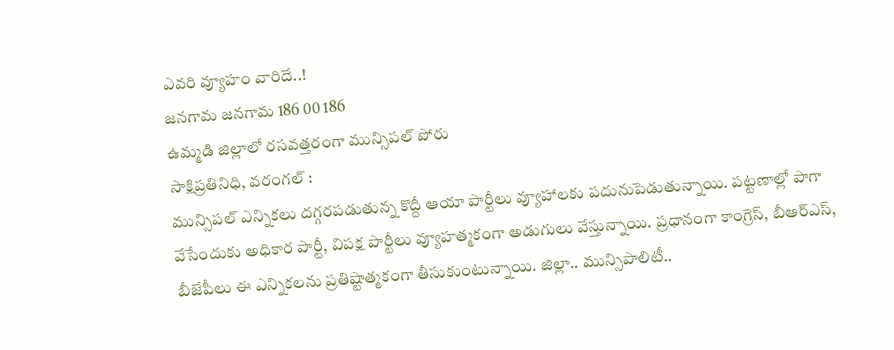ఎవరి వ్యూహం వారిదే..!
జనగామ జనగామ 186 00 186
ఉమ్మడి జిల్లాలో రసవత్తరంగా మున్సిపల్ పోరు
సాక్షిప్రతినిధి, వరంగల్ :
మున్సిపల్ ఎన్నికలు దగ్గరపడుతున్న కొద్దీ ఆయా పార్టీలు వ్యూహాలకు పదునుపెడుతున్నాయి. పట్టణాల్లో పాగా వేసేందుకు అధికార పార్టీ, విపక్ష పార్టీలు వ్యూహత్మకంగా అడుగులు వేస్తున్నాయి. ప్రధానంగా కాంగ్రెస్, బీఆర్ఎస్, బీజేపీలు ఈ ఎన్నికలను ప్రతిష్టాత్మకంగా తీసుకుంటున్నాయి. జిల్లా.. మున్సిపాలిటీ..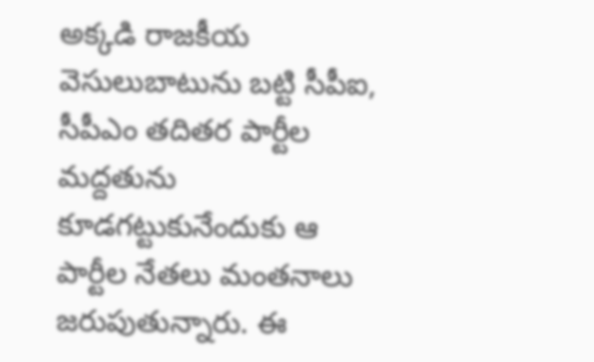అక్కడి రాజకీయ వెసులుబాటును బట్టి సీపీఐ, సీపీఎం తదితర పార్టీల మద్దతును కూడగట్టుకునేందుకు ఆ పార్టీల నేతలు మంతనాలు జరుపుతున్నారు. ఈ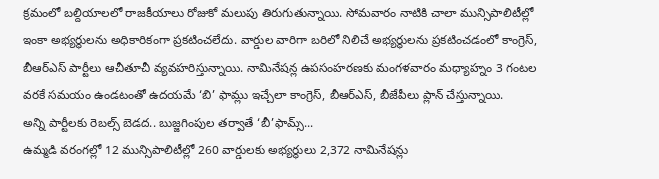క్రమంలో బల్దియాలలో రాజకీయాలు రోజుకో మలుపు తిరుగుతున్నాయి. సోమవారం నాటికి చాలా మున్సిపాలిటీల్లో ఇంకా అభ్యర్థులను అధికారికంగా ప్రకటించలేదు. వార్డుల వారిగా బరిలో నిలిచే అభ్యర్థులను ప్రకటించడంలో కాంగ్రెస్, బీఆర్ఎస్ పార్టీలు ఆచీతూచీ వ్యవహరిస్తున్నాయి. నామినేషన్ల ఉపసంహరణకు మంగళవారం మధ్యాహ్నం 3 గంటల వరకే సమయం ఉండటంతో ఉదయమే ‘బి’ ఫామ్లు ఇచ్చేలా కాంగ్రెస్, బీఆర్ఎస్, బీజేపీలు ప్లాన్ చేస్తున్నాయి.
అన్ని పార్టీలకు రెబల్స్ బెడద.. బుజ్జగింపుల తర్వాతే ‘బీ’ఫామ్స్...
ఉమ్మడి వరంగల్లో 12 మున్సిపాలిటీల్లో 260 వార్డులకు అభ్యర్థులు 2,372 నామినేషన్లు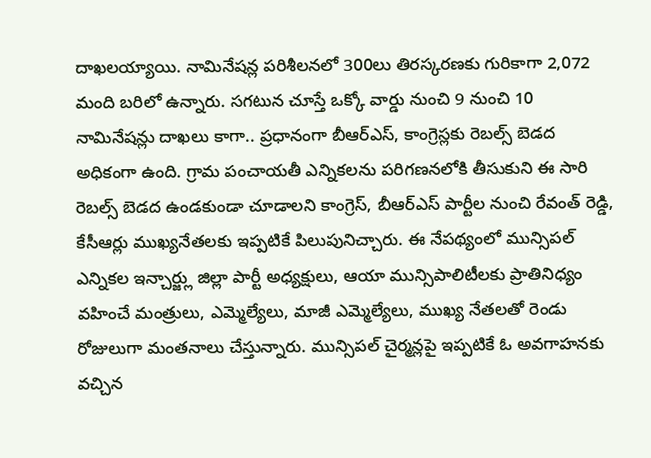దాఖలయ్యాయి. నామినేషన్ల పరిశీలనలో 300లు తిరస్కరణకు గురికాగా 2,072 మంది బరిలో ఉన్నారు. సగటున చూస్తే ఒక్కో వార్డు నుంచి 9 నుంచి 10 నామినేషన్లు దాఖలు కాగా.. ప్రధానంగా బీఆర్ఎస్, కాంగ్రెస్లకు రెబల్స్ బెడద అధికంగా ఉంది. గ్రామ పంచాయతీ ఎన్నికలను పరిగణనలోకి తీసుకుని ఈ సారి రెబల్స్ బెడద ఉండకుండా చూడాలని కాంగ్రెస్, బీఆర్ఎస్ పార్టీల నుంచి రేవంత్ రెడ్డి, కేసీఆర్లు ముఖ్యనేతలకు ఇప్పటికే పిలుపునిచ్చారు. ఈ నేపథ్యంలో మున్సిపల్ ఎన్నికల ఇన్చార్జ్లు జిల్లా పార్టీ అధ్యక్షులు, ఆయా మున్సిపాలిటీలకు ప్రాతినిధ్యం వహించే మంత్రులు, ఎమ్మెల్యేలు, మాజీ ఎమ్మెల్యేలు, ముఖ్య నేతలతో రెండు రోజులుగా మంతనాలు చేస్తున్నారు. మున్సిపల్ చైర్మన్లపై ఇప్పటికే ఓ అవగాహనకు వచ్చిన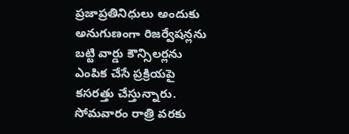ప్రజాప్రతినిధులు అందుకు అనుగుణంగా రిజర్వేషన్లను బట్టి వార్డు కౌన్సిలర్లను ఎంపిక చేసే ప్రక్రియపై కసరత్తు చేస్తున్నారు. సోమవారం రాత్రి వరకు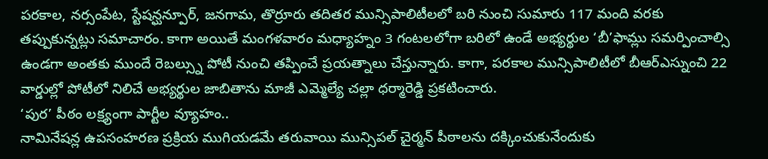పరకాల, నర్సంపేట, స్టేషన్ఘన్పూర్, జనగామ, తొర్రూరు తదితర మున్సిపాలిటీలలో బరి నుంచి సుమారు 117 మంది వరకు తప్పుకున్నట్లు సమాచారం. కాగా అయితే మంగళవారం మధ్యాహ్నం 3 గంటలలోగా బరిలో ఉండే అభ్యర్థుల ‘బీ’ఫామ్లు సమర్పించాల్సి ఉండగా అంతకు ముందే రెబల్స్ను పోటీ నుంచి తప్పించే ప్రయత్నాలు చేస్తున్నారు. కాగా, పరకాల మున్సిపాలిటీలో బీఆర్ఎస్నుంచి 22 వార్డుల్లో పోటీలో నిలిచే అభ్యర్థుల జాబితాను మాజీ ఎమ్మెల్యే చల్లా ధర్మారెడ్డి ప్రకటించారు.
‘పుర’ పీఠం లక్ష్యంగా పార్టీల వ్యూహం..
నామినేషన్ల ఉపసంహరణ ప్రక్రియ ముగియడమే తరువాయి మున్సిపల్ చైర్మన్ పీఠాలను దక్కించుకునేందుకు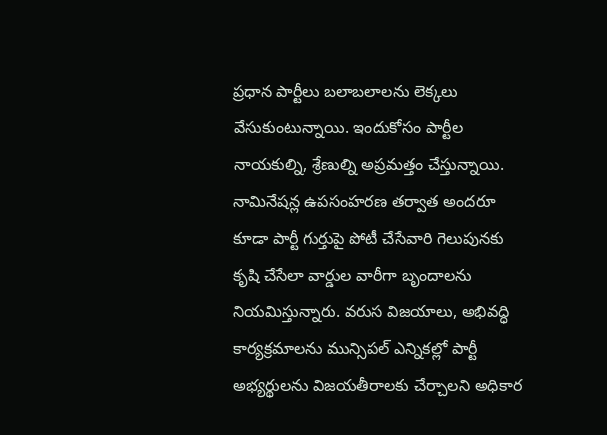ప్రధాన పార్టీలు బలాబలాలను లెక్కలు వేసుకుంటున్నాయి. ఇందుకోసం పార్టీల నాయకుల్ని, శ్రేణుల్ని అప్రమత్తం చేస్తున్నాయి. నామినేషన్ల ఉపసంహరణ తర్వాత అందరూ కూడా పార్టీ గుర్తుపై పోటీ చేసేవారి గెలుపునకు కృషి చేసేలా వార్డుల వారీగా బృందాలను నియమిస్తున్నారు. వరుస విజయాలు, అభివద్ధి కార్యక్రమాలను మున్సిపల్ ఎన్నికల్లో పార్టీ అభ్యర్థులను విజయతీరాలకు చేర్చాలని అధికార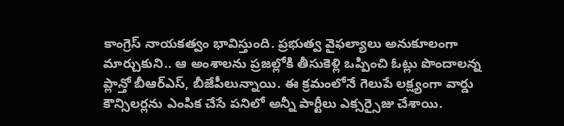కాంగ్రెస్ నాయకత్వం భావిస్తుంది. ప్రభుత్వ వైఫల్యాలు అనుకూలంగా మార్చుకుని.. ఆ అంశాలను ప్రజల్లోకి తీసుకెళ్లి ఒప్పించి ఓట్లు పొందాలన్న ప్లాన్తో బీఆర్ఎస్, బీజేపీలున్నాయి. ఈ క్రమంలోనే గెలుపే లక్ష్యంగా వార్డు కౌన్సిలర్లను ఎంపిక చేసే పనిలో అన్నీ పార్టీలు ఎక్సర్సైజు చేశాయి.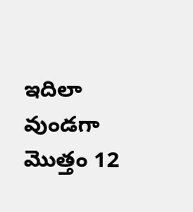ఇదిలా వుండగా మొత్తం 12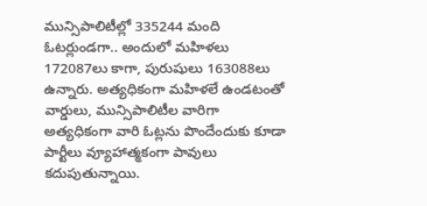మున్సిపాలిటీల్లో 335244 మంది ఓటర్లుండగా.. అందులో మహిళలు 172087లు కాగా, పురుషులు 163088లు ఉన్నారు. అత్యధికంగా మహిళలే ఉండటంతో వార్డులు, మున్సిపాలిటీల వారిగా అత్యధికంగా వారి ఓట్లను పొందేందుకు కూడా పార్టీలు వ్యూహాత్మకంగా పావులు కదుపుతున్నాయి.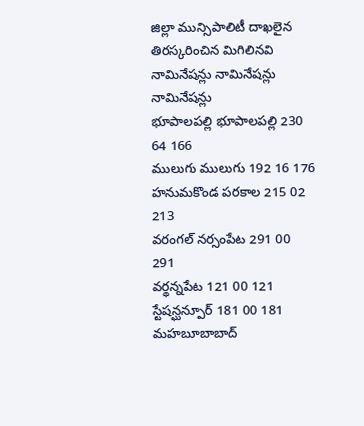జిల్లా మున్సిపాలిటీ దాఖలైన తిరస్కరించిన మిగిలినవి
నామినేషన్లు నామినేషన్లు నామినేషన్లు
భూపాలపల్లి భూపాలపల్లి 230 64 166
ములుగు ములుగు 192 16 176
హనుమకొండ పరకాల 215 02 213
వరంగల్ నర్సంపేట 291 00 291
వర్థన్నపేట 121 00 121
స్టేషన్ఘన్పూర్ 181 00 181
మహబూబాబాద్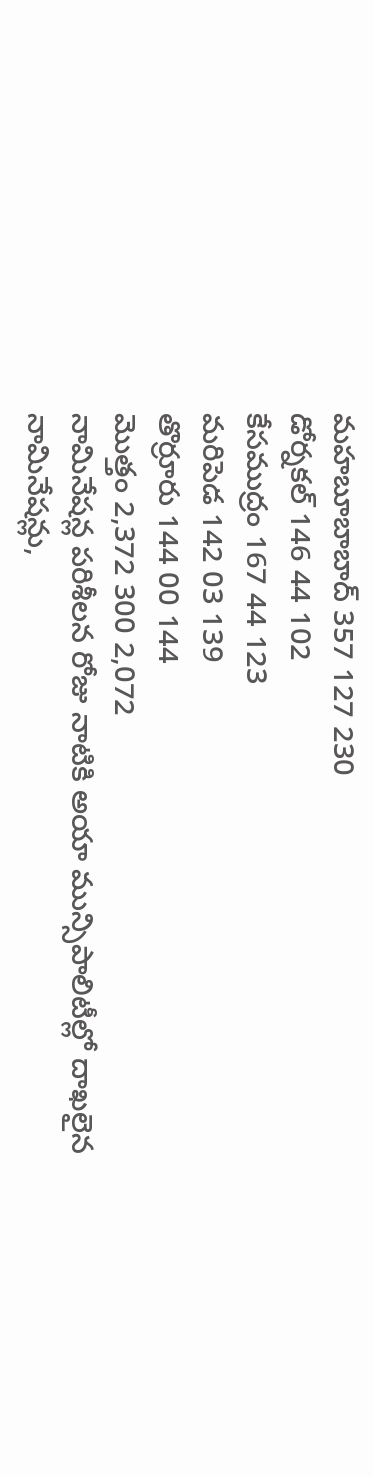మహబూబాబాద్ 357 127 230
డోర్నకల్ 146 44 102
కేసముద్రం 167 44 123
మరిపెడ 142 03 139
తొర్రూరు 144 00 144
మొత్తం 2,372 300 2,072
నామినేషన్ల పరిశీలన రోజు నాటికి అయా మున్సిపాలిటీల్లో దాఖలైన
నామినేషన్లు,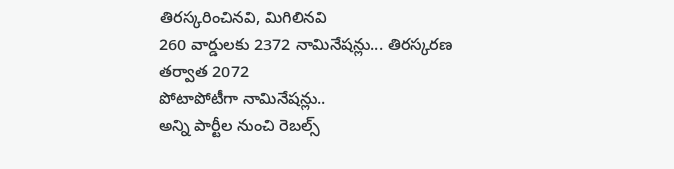తిరస్కరించినవి, మిగిలినవి
260 వార్డులకు 2372 నామినేషన్లు... తిరస్కరణ తర్వాత 2072
పోటాపోటీగా నామినేషన్లు..
అన్ని పార్టీల నుంచి రెబల్స్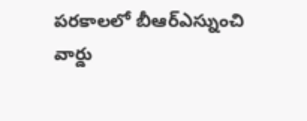పరకాలలో బీఆర్ఎస్నుంచి
వార్డు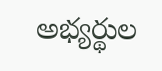అభ్యర్థుల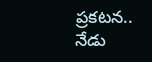ప్రకటన..
నేడు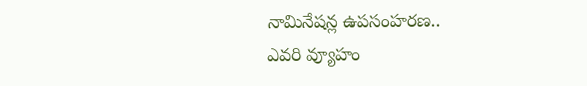నామినేషన్ల ఉపసంహరణ..
ఎవరి వ్యూహం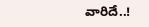వారిదే..!